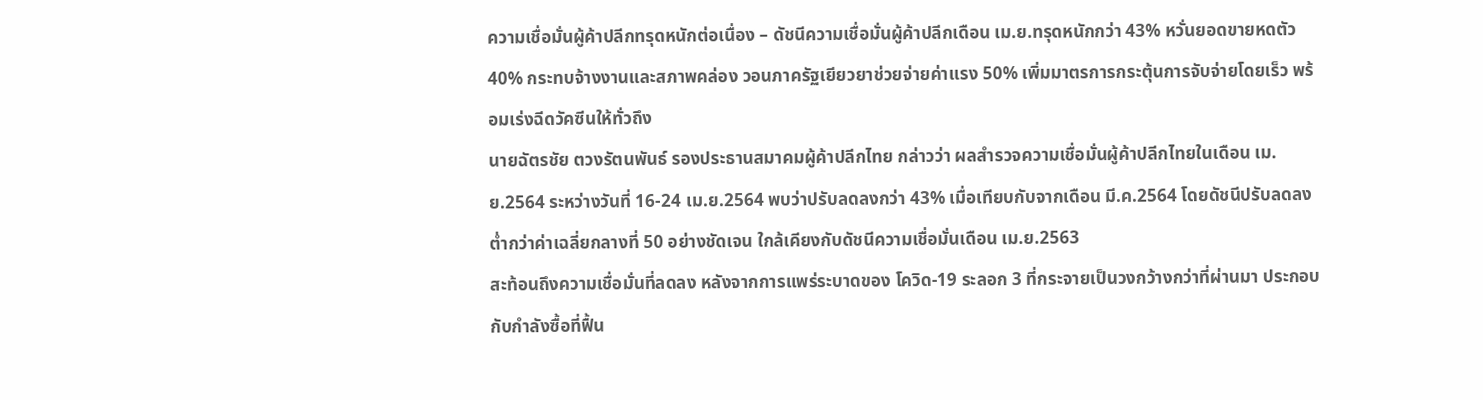ความเชื่อมั่นผู้ค้าปลีกทรุดหนักต่อเนื่อง – ดัชนีความเชื่อมั่นผู้ค้าปลีกเดือน เม.ย.ทรุดหนักกว่า 43% หวั่นยอดขายหดตัว 40% กระทบจ้างงานและสภาพคล่อง วอนภาครัฐเยียวยาช่วยจ่ายค่าแรง 50% เพิ่มมาตรการกระตุ้นการจับจ่ายโดยเร็ว พร้อมเร่งฉีดวัคซีนให้ทั่วถึง
นายฉัตรชัย ตวงรัตนพันธ์ รองประธานสมาคมผู้ค้าปลีกไทย กล่าวว่า ผลสำรวจความเชื่อมั่นผู้ค้าปลีกไทยในเดือน เม.ย.2564 ระหว่างวันที่ 16-24 เม.ย.2564 พบว่าปรับลดลงกว่า 43% เมื่อเทียบกับจากเดือน มี.ค.2564 โดยดัชนีปรับลดลงต่ำกว่าค่าเฉลี่ยกลางที่ 50 อย่างชัดเจน ใกล้เคียงกับดัชนีความเชื่อมั่นเดือน เม.ย.2563
สะท้อนถึงความเชื่อมั่นที่ลดลง หลังจากการแพร่ระบาดของ โควิด-19 ระลอก 3 ที่กระจายเป็นวงกว้างกว่าที่ผ่านมา ประกอบกับกำลังซื้อที่ฟื้น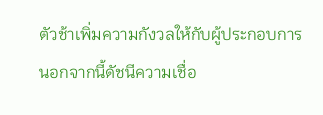ตัวช้าเพิ่มความกังวลให้กับผู้ประกอบการ
นอกจากนี้ดัชนีความเชื่อ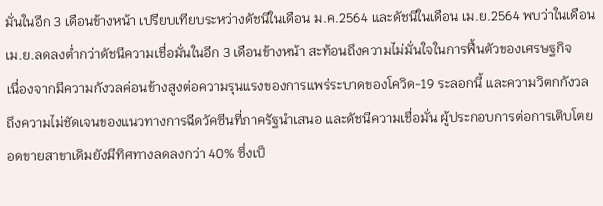มั่นในอีก 3 เดือนข้างหน้า เปรียบเทียบระหว่างดัชนีในเดือน ม.ค.2564 และดัชนีในเดือน เม.ย.2564 พบว่าในเดือน เม.ย.ลดลงต่ำกว่าดัชนีความเชื่อมั่นในอีก 3 เดือนข้างหน้า สะท้อนถึงความไม่มั่นใจในการฟื้นตัวของเศรษฐกิจ
เนื่องจากมีความกังวลค่อนข้างสูงต่อความรุนแรงของการแพร่ระบาดของโควิด-19 ระลอกนี้ และความวิตกกังวลถึงความไม่ชัดเจนของแนวทางการฉีดวัคซีนที่ภาครัฐนำเสนอ และดัชนีความเชื่อมั่น ผู้ประกอบการต่อการเติบโตยอดขายสาขาเดิมยังมีทิศทางลดลงกว่า 40% ซึ่งเป็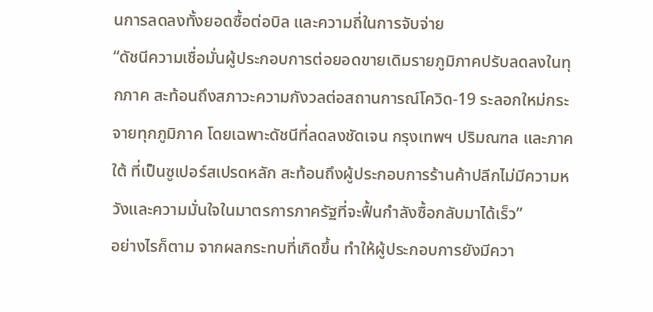นการลดลงทั้งยอดซื้อต่อบิล และความถี่ในการจับจ่าย
“ดัชนีความเชื่อมั่นผู้ประกอบการต่อยอดขายเดิมรายภูมิภาคปรับลดลงในทุกภาค สะท้อนถึงสภาวะความกังวลต่อสถานการณ์โควิด-19 ระลอกใหม่กระจายทุกภูมิภาค โดยเฉพาะดัชนีที่ลดลงชัดเจน กรุงเทพฯ ปริมณฑล และภาคใต้ ที่เป็นซูเปอร์สเปรดหลัก สะท้อนถึงผู้ประกอบการร้านค้าปลีกไม่มีความหวังและความมั่นใจในมาตรการภาครัฐที่จะฟื้นกำลังซื้อกลับมาได้เร็ว”
อย่างไรก็ตาม จากผลกระทบที่เกิดขึ้น ทำให้ผู้ประกอบการยังมีควา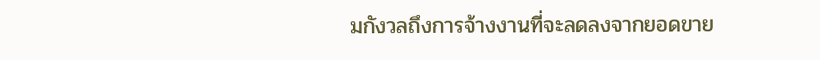มกังวลถึงการจ้างงานที่จะลดลงจากยอดขาย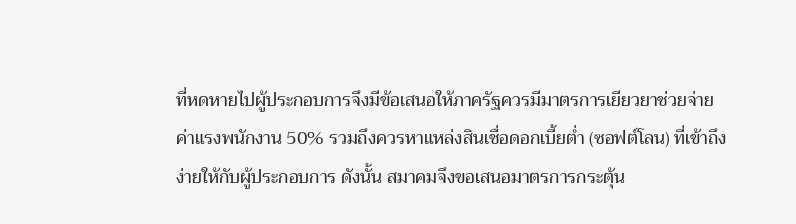ที่หดหายไปผู้ประกอบการจึงมีข้อเสนอให้ภาครัฐควรมีมาตรการเยียวยาช่วยจ่ายค่าแรงพนักงาน 50% รวมถึงควรหาแหล่งสินเชื่อดอกเบี้ยต่ำ (ซอฟต์โลน) ที่เข้าถึงง่ายให้กับผู้ประกอบการ ดังนั้น สมาคมจึงขอเสนอมาตรการกระตุ้น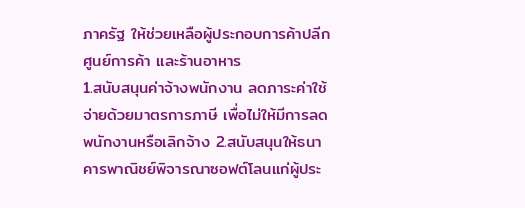ภาครัฐ ให้ช่วยเหลือผู้ประกอบการค้าปลีก ศูนย์การค้า และร้านอาหาร
1.สนับสนุนค่าจ้างพนักงาน ลดภาระค่าใช้จ่ายด้วยมาตรการภาษี เพื่อไม่ให้มีการลดพนักงานหรือเลิกจ้าง 2.สนับสนุนให้ธนาคารพาณิชย์พิจารณาซอฟต์โลนแก่ผู้ประ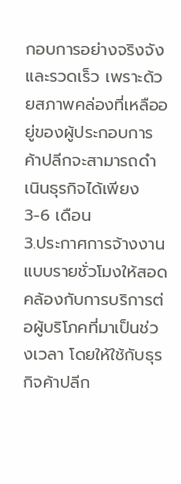กอบการอย่างจริงจังและรวดเร็ว เพราะด้วยสภาพคล่องที่เหลืออยู่ของผู้ประกอบการค้าปลีกจะสามารถดำเนินธุรกิจได้เพียง 3-6 เดือน
3.ประกาศการจ้างงานแบบรายชั่วโมงให้สอดคล้องกับการบริการต่อผู้บริโภคที่มาเป็นช่วงเวลา โดยให้ใช้กับธุรกิจค้าปลีก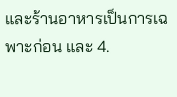และร้านอาหารเป็นการเฉพาะก่อน และ 4.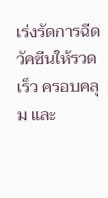เร่งรัดการฉีดวัคซีนให้รวดเร็ว ครอบคลุม และ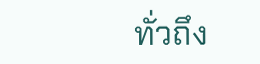ทั่วถึง